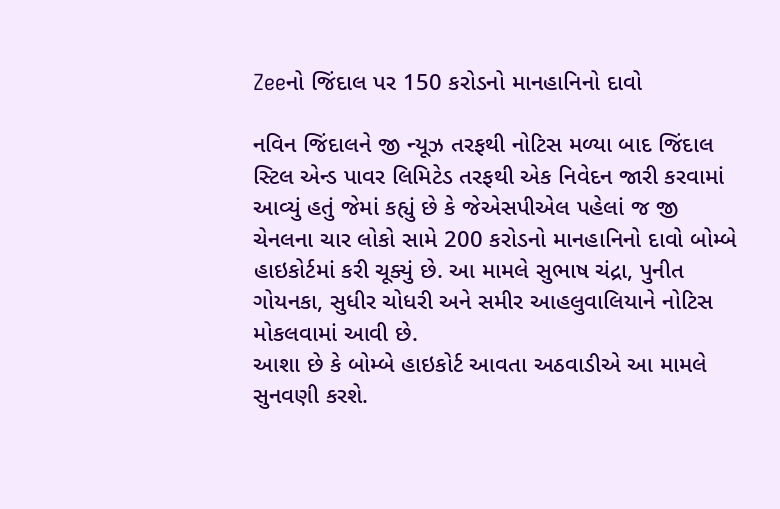Zeeનો જિંદાલ પર 150 કરોડનો માનહાનિનો દાવો

નવિન જિંદાલને જી ન્યૂઝ તરફથી નોટિસ મળ્યા બાદ જિંદાલ સ્ટિલ એન્ડ પાવર લિમિટેડ તરફથી એક નિવેદન જારી કરવામાં આવ્યું હતું જેમાં કહ્યું છે કે જેએસપીએલ પહેલાં જ જી ચેનલના ચાર લોકો સામે 200 કરોડનો માનહાનિનો દાવો બોમ્બે હાઇકોર્ટમાં કરી ચૂક્યું છે. આ મામલે સુભાષ ચંદ્રા, પુનીત ગોયનકા, સુધીર ચોધરી અને સમીર આહલુવાલિયાને નોટિસ મોકલવામાં આવી છે.
આશા છે કે બોમ્બે હાઇકોર્ટ આવતા અઠવાડીએ આ મામલે સુનવણી કરશે.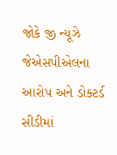જોકે જી ન્યૂઝે જેએસપીએલના આરોપ અને ડોક્ટર્ડ સીડીમાં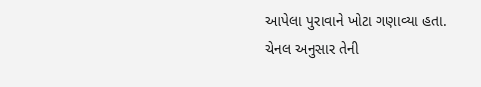આપેલા પુરાવાને ખોટા ગણાવ્યા હતા. ચેનલ અનુસાર તેની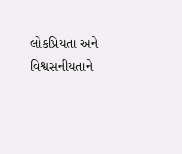લોકપ્રિયતા અને વિશ્વસનીયતાને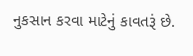નુકસાન કરવા માટેનું કાવતરૂં છે.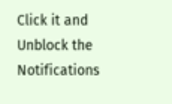Click it and Unblock the Notifications